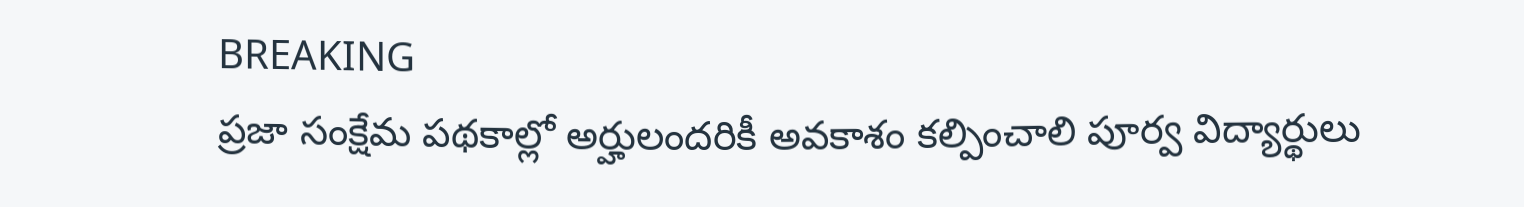BREAKING
ప్రజా సంక్షేమ పథకాల్లో అర్హులందరికీ అవకాశం కల్పించాలి పూర్వ విద్యార్థులు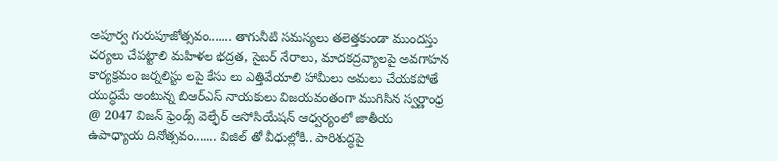అపూర్వ గురుపూజోత్సవం....... తాగునీటి సమస్యలు తలెత్తకుండా ముందస్తు చర్యలు చేపట్టాలి మహిళల భద్రత, సైబర్ నేరాలు, మాదకద్రవ్యాలపై అవగాహన కార్యక్రమం జర్నలిస్టు లపై కేసు లు ఎత్తివేయాలి హామీలు అమలు చేయకపోతే యుద్ధమే అంటున్న బిఆర్ఎస్ నాయకులు విజయవంతంగా ముగిసిన స్వర్ణాంధ్ర @ 2047 విజన్ ఫ్రెండ్స్ వెల్ఫేర్ అసోసియేషన్ ఆధ్వర్యంలో జాతీయ ఉపాధ్యాయ దినోత్సవం....... విజిల్ తో వీధుల్లోకి.. పారిశుద్ధపై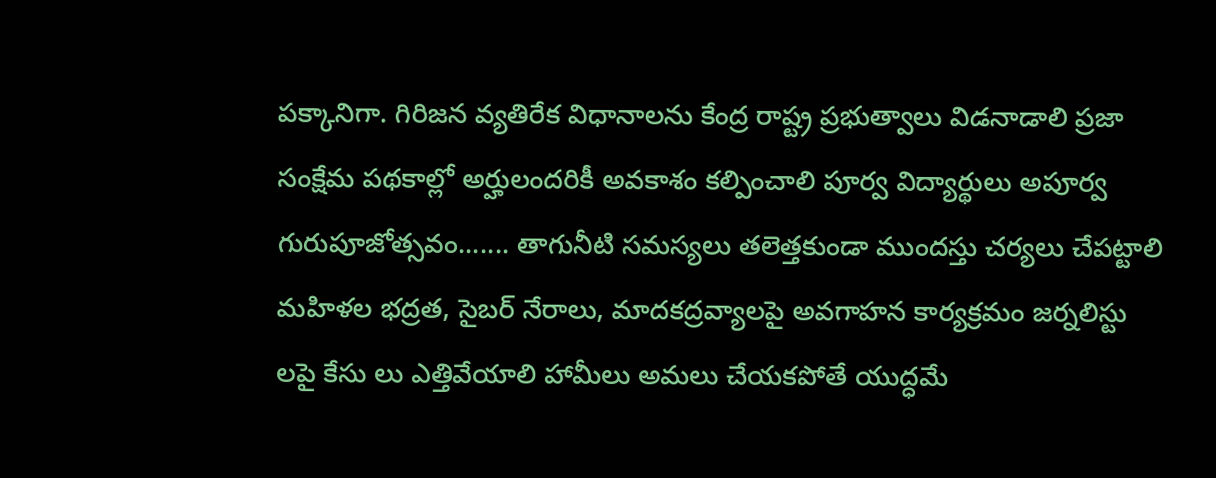పక్కానిగా. గిరిజన వ్యతిరేక విధానాలను కేంద్ర రాష్ట్ర ప్రభుత్వాలు విడనాడాలి ప్రజా సంక్షేమ పథకాల్లో అర్హులందరికీ అవకాశం కల్పించాలి పూర్వ విద్యార్థులు అపూర్వ గురుపూజోత్సవం....... తాగునీటి సమస్యలు తలెత్తకుండా ముందస్తు చర్యలు చేపట్టాలి మహిళల భద్రత, సైబర్ నేరాలు, మాదకద్రవ్యాలపై అవగాహన కార్యక్రమం జర్నలిస్టు లపై కేసు లు ఎత్తివేయాలి హామీలు అమలు చేయకపోతే యుద్ధమే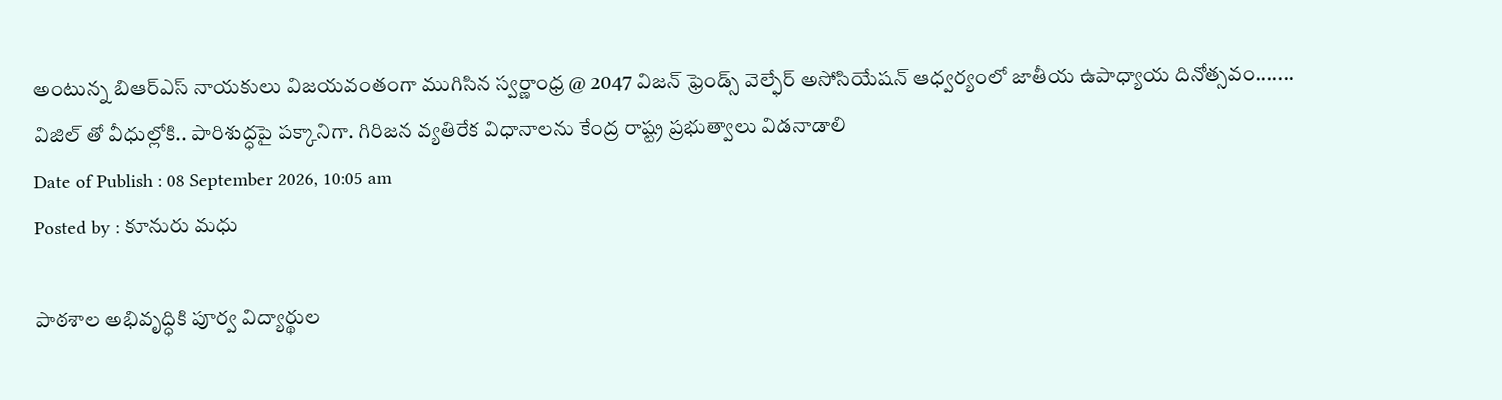అంటున్న బిఆర్ఎస్ నాయకులు విజయవంతంగా ముగిసిన స్వర్ణాంధ్ర @ 2047 విజన్ ఫ్రెండ్స్ వెల్ఫేర్ అసోసియేషన్ ఆధ్వర్యంలో జాతీయ ఉపాధ్యాయ దినోత్సవం....... విజిల్ తో వీధుల్లోకి.. పారిశుద్ధపై పక్కానిగా. గిరిజన వ్యతిరేక విధానాలను కేంద్ర రాష్ట్ర ప్రభుత్వాలు విడనాడాలి
Date of Publish : 08 September 2026, 10:05 am
Posted by : కూనురు మధు

పాఠశాల అభివృద్ధికి పూర్వ విద్యార్థుల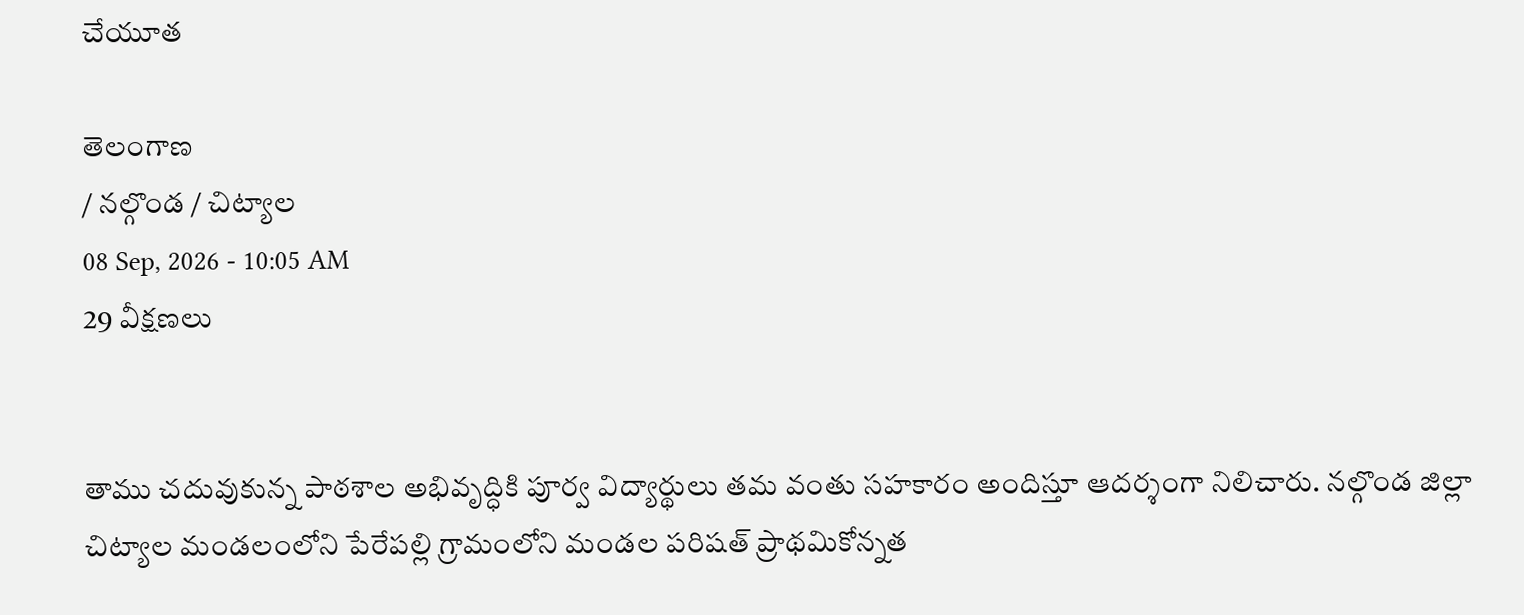చేయూత

తెలంగాణ
/ నల్గొండ / చిట్యాల
08 Sep, 2026 - 10:05 AM
29 వీక్షణలు


తాము చదువుకున్న పాఠశాల అభివృద్ధికి పూర్వ విద్యార్థులు తమ వంతు సహకారం అందిస్తూ ఆదర్శంగా నిలిచారు. నల్గొండ జిల్లా చిట్యాల మండలంలోని పేరేపల్లి గ్రామంలోని మండల పరిషత్ ప్రాథమికోన్నత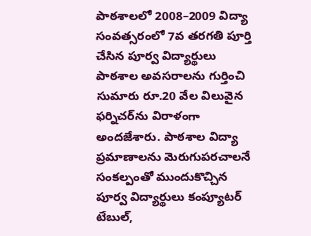పాఠశాలలో 2008–2009 విద్యా సంవత్సరంలో 7వ తరగతి పూర్తి చేసిన పూర్వ విద్యార్థులు పాఠశాల అవసరాలను గుర్తించి సుమారు రూ.20 వేల విలువైన ఫర్నిచర్‌ను విరాళంగా అందజేశారు. పాఠశాల విద్యా ప్రమాణాలను మెరుగుపరచాలనే సంకల్పంతో ముందుకొచ్చిన పూర్వ విద్యార్థులు కంప్యూటర్ టేబుల్,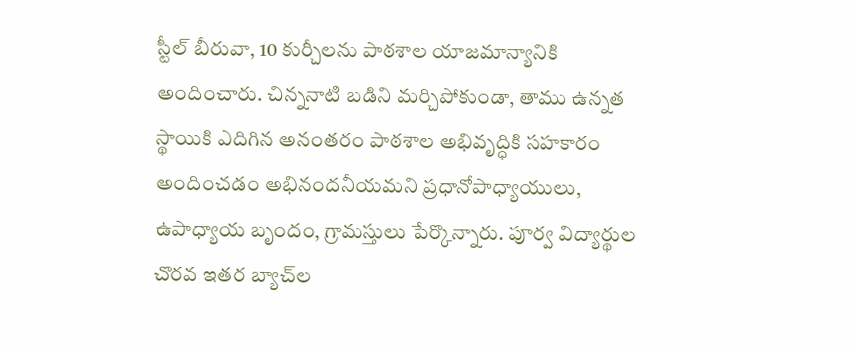స్టీల్ బీరువా, 10 కుర్చీలను పాఠశాల యాజమాన్యానికి అందించారు. చిన్ననాటి బడిని మర్చిపోకుండా, తాము ఉన్నత స్థాయికి ఎదిగిన అనంతరం పాఠశాల అభివృద్ధికి సహకారం అందించడం అభినందనీయమని ప్రధానోపాధ్యాయులు, ఉపాధ్యాయ బృందం, గ్రామస్తులు పేర్కొన్నారు. పూర్వ విద్యార్థుల చొరవ ఇతర బ్యాచ్‌ల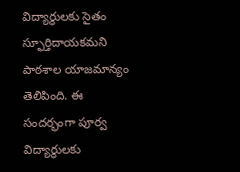విద్యార్థులకు సైతం స్ఫూర్తిదాయకమని పాఠశాల యాజమాన్యం తెలిపింది. ఈ సందర్భంగా పూర్వ విద్యార్థులకు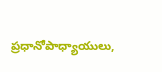ప్రధానోపాధ్యాయులు,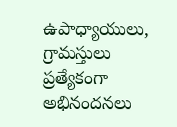ఉపాధ్యాయులు, గ్రామస్తులు ప్రత్యేకంగా అభినందనలు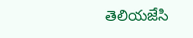తెలియజేసి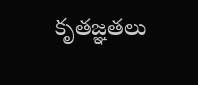కృతజ్ఞతలు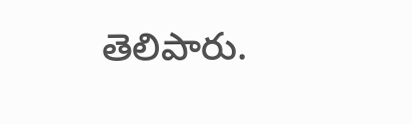తెలిపారు.